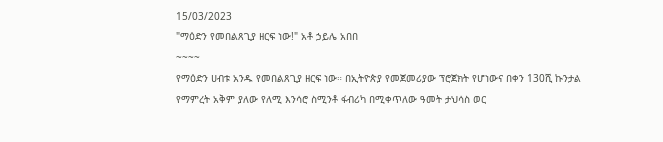15/03/2023
"ማዕድን የመበልጸጊያ ዘርፍ ነው!" አቶ ኃይሌ አበበ
~~~~
የማዕድን ሀብቱ አንዱ የመበልጸጊያ ዘርፍ ነው። በኢትዮጵያ የመጀመሪያው ፕሮጀክት የሆነውና በቀን 130ሺ ኩንታል የማምረት አቅም ያለው የለሚ እንሳሮ ስሚንቶ ፋብሪካ በሚቀጥለው ዓመት ታህሳስ ወር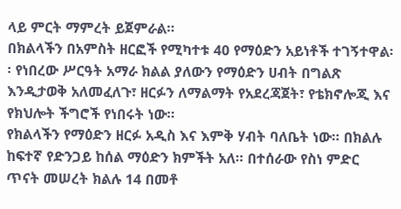ላይ ምርት ማምረት ይጀምራል፡፡
በክልላችን በአምስት ዘርፎች የሚካተቱ 40 የማዕድን አይነቶች ተገኝተዋል፡፡ የነበረው ሥርዓት አማራ ክልል ያለውን የማዕድን ሀብት በግልጽ እንዲታወቅ አለመፈለጉ፣ ዘርፉን ለማልማት የአደረጃጀት፣ የቴክኖሎጂ እና የክህሎት ችግሮች የነበሩት ነው፡፡
የክልላችን የማዕድን ዘርፉ አዲስ እና እምቅ ሃብት ባለቤት ነው፡፡ በክልሉ ከፍተኛ የድንጋይ ከሰል ማዕድን ክምችት አለ። በተሰራው የስነ ምድር ጥናት መሠረት ክልሉ 14 በመቶ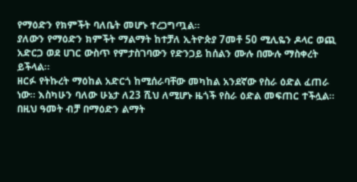የማዕድን የክምችት ባለቤት መሆኑ ተረጋግጧል።
ያለውን የማዕድን ክምችት ማልማት ከተቻለ ኢትዮጵያ 7መቶ 50 ሚሊዬን ዶላር ወጪ አድርጋ ወደ ሀገር ውስጥ የምታስገባውን የድንጋይ ከሰልን ሙሉ በሙሉ ማስቀረት ይችላል፡፡
ዘርፉ የትኩረት ማዕከል አድርጎ ከሚሰራባቸው መካከል አንደኛው የስራ ዕድል ፈጠራ ነው። እስካሁን ባለው ሁኔታ ለ23 ሺህ ለሚሆኑ ዜጎች የስራ ዕድል መፍጠር ተችሏል። በዚህ ዓመት ብቻ በማዕድን ልማት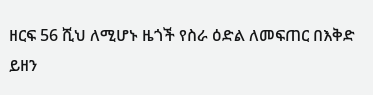ዘርፍ 56 ሺህ ለሚሆኑ ዜጎች የስራ ዕድል ለመፍጠር በእቅድ ይዘን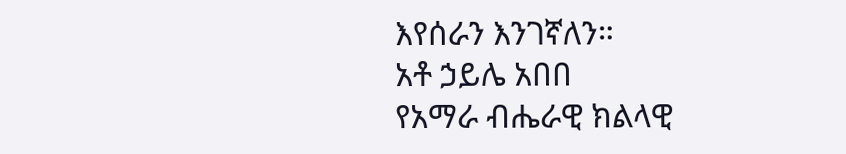እየሰራን እንገኛለን።
አቶ ኃይሌ አበበ
የአማራ ብሔራዊ ክልላዊ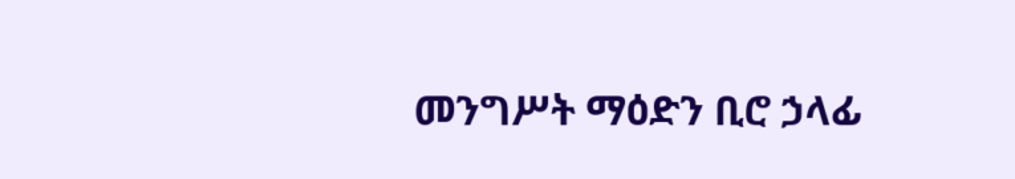መንግሥት ማዕድን ቢሮ ኃላፊ